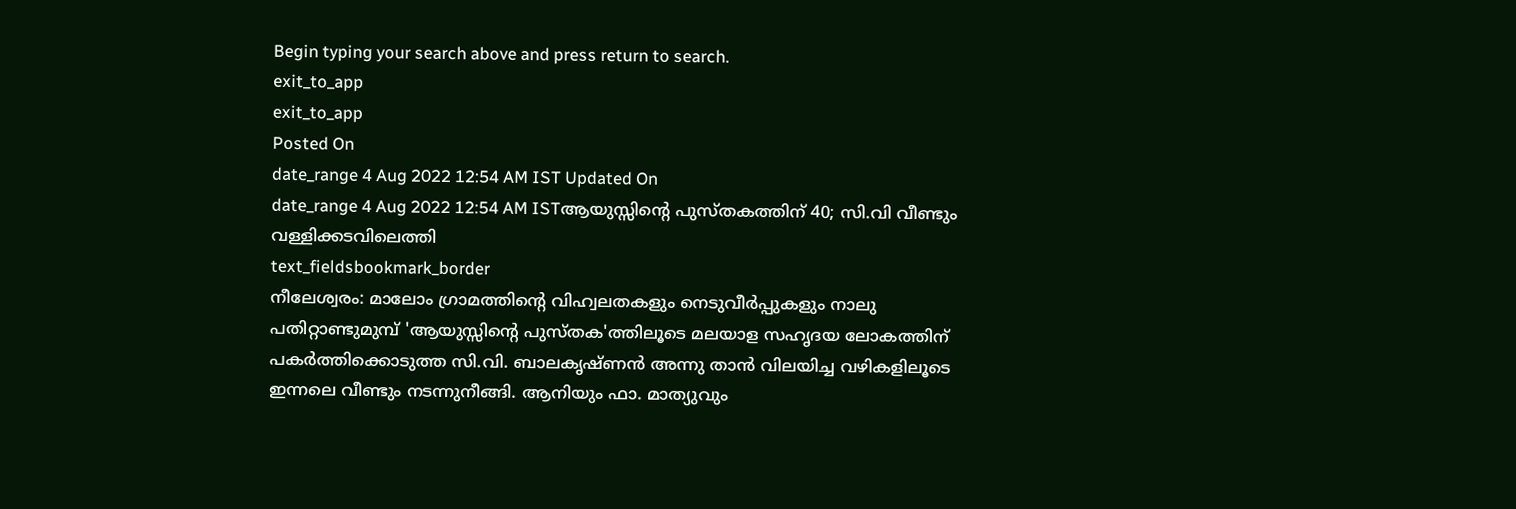Begin typing your search above and press return to search.
exit_to_app
exit_to_app
Posted On
date_range 4 Aug 2022 12:54 AM IST Updated On
date_range 4 Aug 2022 12:54 AM ISTആയുസ്സിന്റെ പുസ്തകത്തിന് 40; സി.വി വീണ്ടും വള്ളിക്കടവിലെത്തി
text_fieldsbookmark_border
നീലേശ്വരം: മാലോം ഗ്രാമത്തിന്റെ വിഹ്വലതകളും നെടുവീർപ്പുകളും നാലു പതിറ്റാണ്ടുമുമ്പ് 'ആയുസ്സിന്റെ പുസ്തക'ത്തിലൂടെ മലയാള സഹൃദയ ലോകത്തിന് പകർത്തിക്കൊടുത്ത സി.വി. ബാലകൃഷ്ണൻ അന്നു താൻ വിലയിച്ച വഴികളിലൂടെ ഇന്നലെ വീണ്ടും നടന്നുനീങ്ങി. ആനിയും ഫാ. മാത്യുവും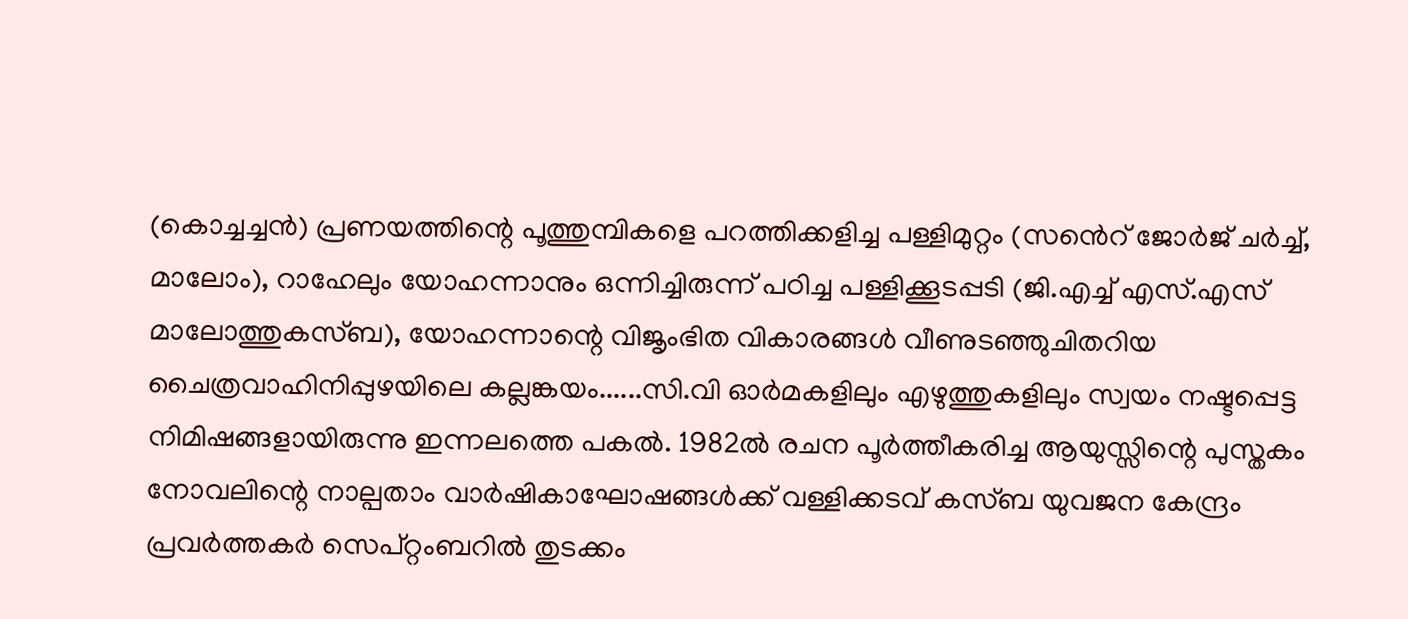(കൊച്ചച്ചൻ) പ്രണയത്തിന്റെ പൂത്തുമ്പികളെ പറത്തിക്കളിച്ച പള്ളിമുറ്റം (സൻെറ് ജോർജ് ചർച്ച്, മാലോം), റാഹേലും യോഹന്നാനും ഒന്നിച്ചിരുന്ന് പഠിച്ച പള്ളിക്കൂടപ്പടി (ജി.എച്ച് എസ്.എസ് മാലോത്തുകസ്ബ), യോഹന്നാന്റെ വിജൃംഭിത വികാരങ്ങൾ വീണുടഞ്ഞുചിതറിയ ചൈത്രവാഹിനിപ്പുഴയിലെ കല്ലങ്കയം......സി.വി ഓർമകളിലും എഴുത്തുകളിലും സ്വയം നഷ്ടപ്പെട്ട നിമിഷങ്ങളായിരുന്നു ഇന്നലത്തെ പകൽ. 1982ൽ രചന പൂർത്തീകരിച്ച ആയുസ്സിന്റെ പുസ്തകം നോവലിന്റെ നാല്പതാം വാർഷികാഘോഷങ്ങൾക്ക് വള്ളിക്കടവ് കസ്ബ യുവജന കേന്ദ്രം പ്രവർത്തകർ സെപ്റ്റംബറിൽ തുടക്കം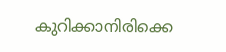കുറിക്കാനിരിക്കെ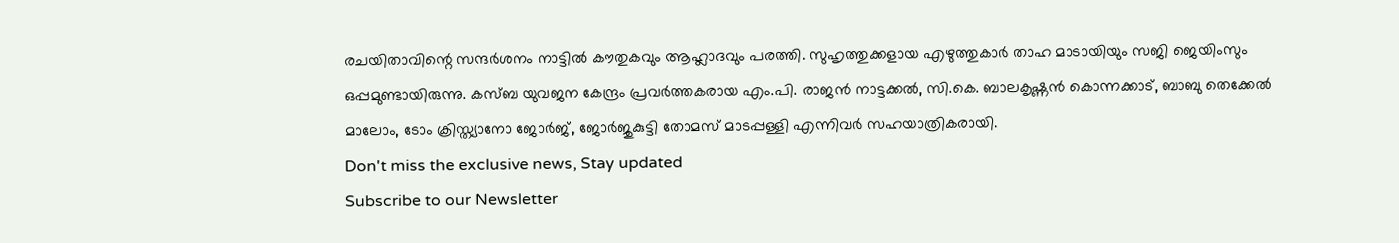രചയിതാവിന്റെ സന്ദർശനം നാട്ടിൽ കൗതുകവും ആഹ്ലാദവും പരത്തി. സുഹൃത്തുക്കളായ എഴുത്തുകാർ താഹ മാടായിയും സജി ജെയിംസും ഒപ്പമുണ്ടായിരുന്നു. കസ്ബ യുവജന കേന്ദ്രം പ്രവർത്തകരായ എം.പി. രാജൻ നാട്ടക്കൽ, സി.കെ. ബാലകൃഷ്ണൻ കൊന്നക്കാട്, ബാബു തെക്കേൽ മാലോം, ടോം ക്രിസ്ത്യാനോ ജോർജ്, ജോർജുകുട്ടി തോമസ് മാടപ്പള്ളി എന്നിവർ സഹയാത്രികരായി.
Don't miss the exclusive news, Stay updated
Subscribe to our Newsletter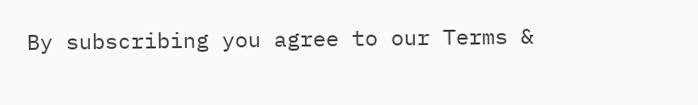By subscribing you agree to our Terms &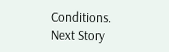Conditions.
Next Story